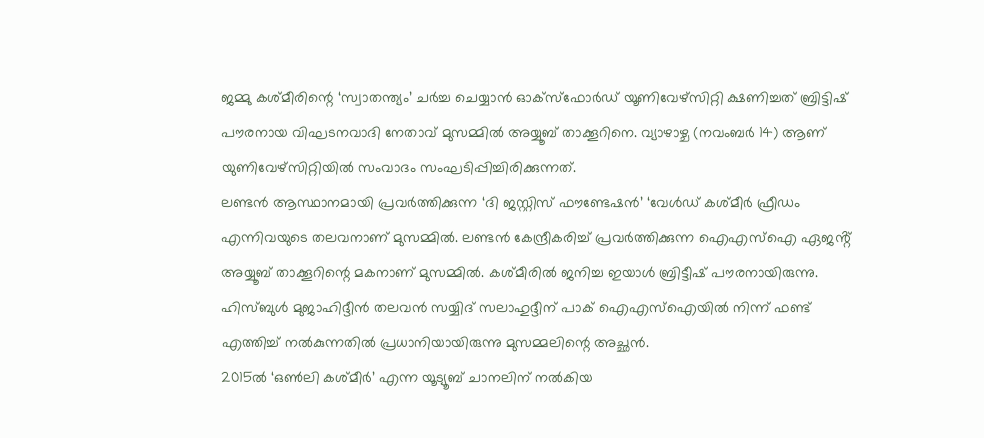ജമ്മു കശ്മീരിന്റെ ‘സ്വാതന്ത്യം’ ചർച്ച ചെയ്യാൻ ഓക്സ്ഫോർഡ് യൂണിവേഴ്സിറ്റി ക്ഷണിച്ചത് ബ്രിട്ടിഷ് പൗരനായ വിഘടനവാദി നേതാവ് മുസമ്മിൽ അയ്യൂബ് താക്കൂറിനെ. വ്യാഴാഴ്ച (നവംബർ 14) ആണ് യുണിവേഴ്സിറ്റിയിൽ സംവാദം സംഘടിപ്പിച്ചിരിക്കുന്നത്.
ലണ്ടൻ ആസ്ഥാനമായി പ്രവർത്തിക്കുന്ന ‘ദി ജസ്റ്റിസ് ഫൗണ്ടേഷൻ’ ‘വേൾഡ് കശ്മീർ ഫ്രീഡം എന്നിവയുടെ തലവനാണ് മുസമ്മിൽ. ലണ്ടൻ കേന്ദ്രീകരിച്ച് പ്രവർത്തിക്കുന്ന ഐഎസ്ഐ ഏജൻ്റ് അയ്യൂബ് താക്കൂറിന്റെ മകനാണ് മുസമ്മിൽ. കശ്മീരിൽ ജനിച്ച ഇയാൾ ബ്രിട്ടീഷ് പൗരനായിരുന്നു. ഹിസ്ബുൾ മുജാഹിദ്ദീൻ തലവൻ സയ്യിദ് സലാഹുദ്ദീന് പാക് ഐഎസ്ഐയിൽ നിന്ന് ഫണ്ട് എത്തിച്ച് നൽകുന്നതിൽ പ്രധാനിയായിരുന്നു മുസമ്മലിന്റെ അച്ഛൻ.
2015ൽ ‘ഒൺലി കശ്മീർ’ എന്ന യൂട്യൂബ് ചാനലിന് നൽകിയ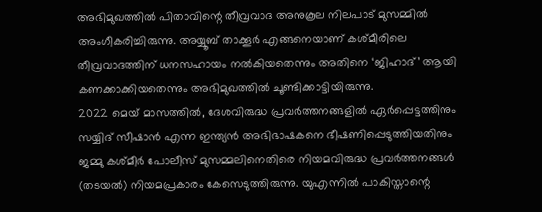അഭിമുഖത്തിൽ പിതാവിന്റെ തീവ്രവാദ അനുകൂല നിലപാട് മുസമ്മിൽ അംഗീകരിച്ചിരുന്നു. അയ്യൂബ് താക്കൂർ എങ്ങനെയാണ് കശ്മീരിലെ തീവ്രവാദത്തിന് ധനസഹായം നൽകിയതെന്നും അതിനെ ‘ജിഹാദ്’ ആയി കണക്കാക്കിയതെന്നും അഭിമുഖത്തിൽ ചൂണ്ടിക്കാട്ടിയിരുന്നു.
2022 മെയ് മാസത്തിൽ, ദേശവിരുദ്ധ പ്രവർത്തനങ്ങളിൽ ഏർപ്പെട്ടത്തിനും സയ്യിദ് സീഷാൻ എന്ന ഇന്ത്യൻ അഭിഭാഷകനെ ഭീഷണിപ്പെടുത്തിയതിനും ജമ്മു കശ്മീർ പോലീസ് മുസമ്മലിനെതിരെ നിയമവിരുദ്ധ പ്രവർത്തനങ്ങൾ (തടയൽ) നിയമപ്രകാരം കേസെടുത്തിരുന്നു. യുഎന്നിൽ പാകിസ്താന്റെ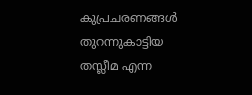കുപ്രചരണങ്ങൾ തുറന്നുകാട്ടിയ തസ്ലീമ എന്ന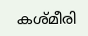കശ്മീരി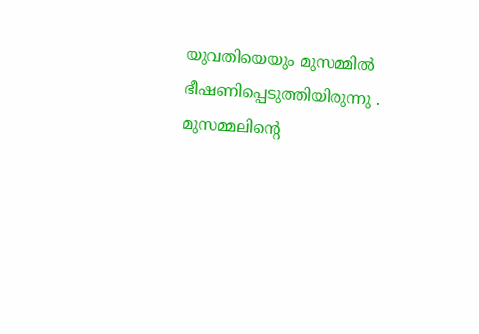യുവതിയെയും മുസമ്മിൽ ഭീഷണിപ്പെടുത്തിയിരുന്നു . മുസമ്മലിന്റെ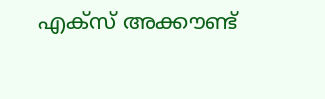എക്സ് അക്കൗണ്ട്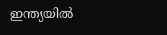ഇന്ത്യയിൽ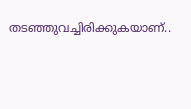തടഞ്ഞുവച്ചിരിക്കുകയാണ്..